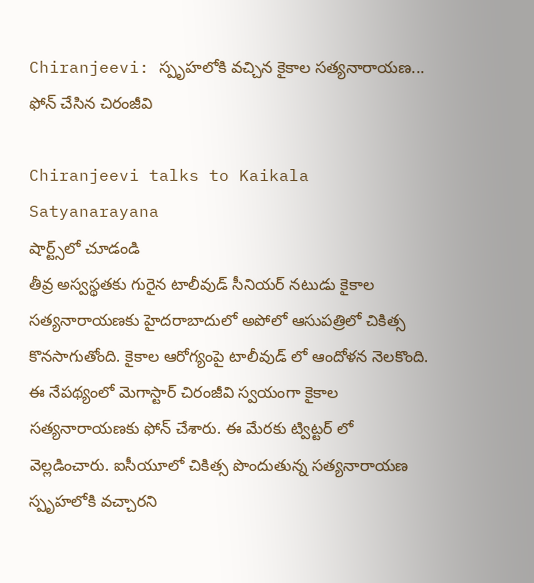Chiranjeevi: స్పృహలోకి వచ్చిన కైకాల సత్యనారాయణ... ఫోన్ చేసిన చిరంజీవి

Chiranjeevi talks to Kaikala Satyanarayana
షార్ట్స్‌లో చూడండి
తీవ్ర అస్వస్థతకు గురైన టాలీవుడ్ సీనియర్ నటుడు కైకాల సత్యనారాయణకు హైదరాబాదులో అపోలో ఆసుపత్రిలో చికిత్స కొనసాగుతోంది. కైకాల ఆరోగ్యంపై టాలీవుడ్ లో ఆందోళన నెలకొంది. ఈ నేపథ్యంలో మెగాస్టార్ చిరంజీవి స్వయంగా కైకాల సత్యనారాయణకు ఫోన్ చేశారు. ఈ మేరకు ట్విట్టర్ లో వెల్లడించారు. ఐసీయూలో చికిత్స పొందుతున్న సత్యనారాయణ స్పృహలోకి వచ్చారని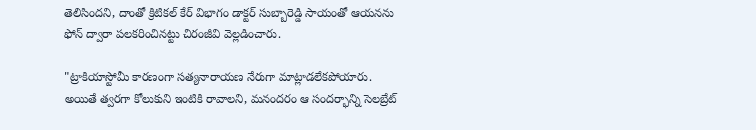తెలిసిందని, దాంతో క్రిటికల్ కేర్ విభాగం డాక్టర్ సుబ్బారెడ్డి సాయంతో ఆయనను ఫోన్ ద్వారా పలకరించినట్టు చిరంజీవి వెల్లడించారు.

"ట్రాకియాస్టోమీ కారణంగా సత్యనారాయణ నేరుగా మాట్లాడలేకపోయారు. అయితే త్వరగా కోలుకుని ఇంటికి రావాలని, మనందరం ఆ సందర్భాన్ని సెలబ్రేట్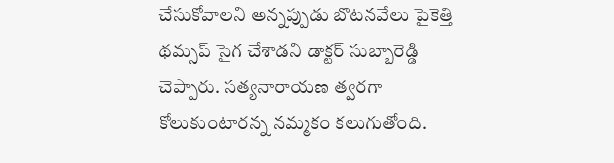చేసుకోవాలని అన్నప్పుడు బొటనవేలు పైకెత్తి థమ్సప్ సైగ చేశాడని డాక్టర్ సుబ్బారెడ్డి చెప్పారు. సత్యనారాయణ త్వరగా కోలుకుంటారన్న నమ్మకం కలుగుతోంది.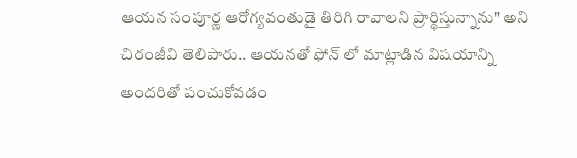ఆయన సంపూర్ణ ఆరోగ్యవంతుడై తిరిగి రావాలని ప్రార్థిస్తున్నాను" అని చిరంజీవి తెలిపారు.. ఆయనతో ఫోన్ లో మాట్లాడిన విషయాన్ని అందరితో పంచుకోవడం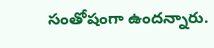సంతోషంగా ఉందన్నారు.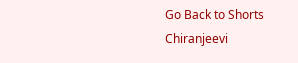Go Back to Shorts
Chiranjeevi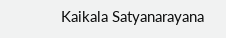Kaikala Satyanarayana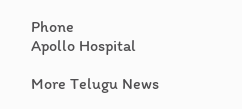Phone
Apollo Hospital

More Telugu News